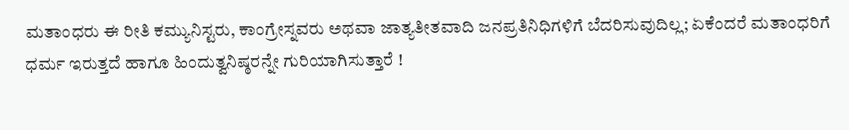ಮತಾಂಧರು ಈ ರೀತಿ ಕಮ್ಯುನಿಸ್ಟರು, ಕಾಂಗ್ರೇಸ್ನವರು ಅಥವಾ ಜಾತ್ಯತೀತವಾದಿ ಜನಪ್ರತಿನಿಧಿಗಳಿಗೆ ಬೆದರಿಸುವುದಿಲ್ಲ; ಏಕೆಂದರೆ ಮತಾಂಧರಿಗೆ ಧರ್ಮ ಇರುತ್ತದೆ ಹಾಗೂ ಹಿಂದುತ್ವನಿಷ್ಠರನ್ನೇ ಗುರಿಯಾಗಿಸುತ್ತಾರೆ !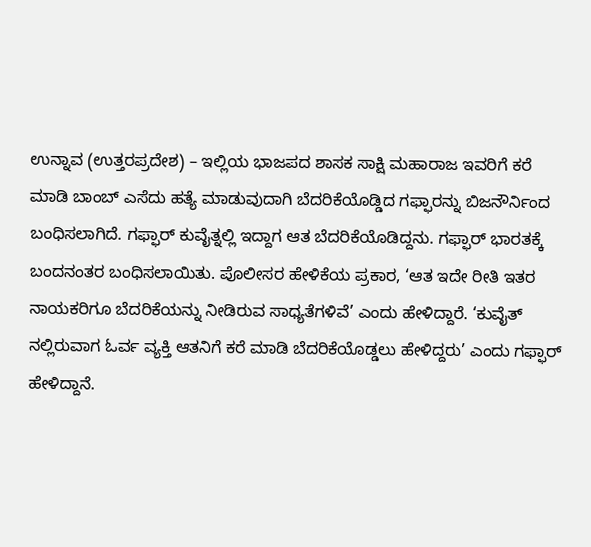ಉನ್ನಾವ (ಉತ್ತರಪ್ರದೇಶ) – ಇಲ್ಲಿಯ ಭಾಜಪದ ಶಾಸಕ ಸಾಕ್ಷಿ ಮಹಾರಾಜ ಇವರಿಗೆ ಕರೆ ಮಾಡಿ ಬಾಂಬ್ ಎಸೆದು ಹತ್ಯೆ ಮಾಡುವುದಾಗಿ ಬೆದರಿಕೆಯೊಡ್ಡಿದ ಗಫ್ಫಾರನ್ನು ಬಿಜನೌರ್ನಿಂದ ಬಂಧಿಸಲಾಗಿದೆ. ಗಫ್ಫಾರ್ ಕುವೈತ್ನಲ್ಲಿ ಇದ್ದಾಗ ಆತ ಬೆದರಿಕೆಯೊಡಿದ್ದನು. ಗಫ್ಫಾರ್ ಭಾರತಕ್ಕೆ ಬಂದನಂತರ ಬಂಧಿಸಲಾಯಿತು. ಪೊಲೀಸರ ಹೇಳಿಕೆಯ ಪ್ರಕಾರ, ‘ಆತ ಇದೇ ರೀತಿ ಇತರ ನಾಯಕರಿಗೂ ಬೆದರಿಕೆಯನ್ನು ನೀಡಿರುವ ಸಾಧ್ಯತೆಗಳಿವೆ’ ಎಂದು ಹೇಳಿದ್ದಾರೆ. ‘ಕುವೈತ್ ನಲ್ಲಿರುವಾಗ ಓರ್ವ ವ್ಯಕ್ತಿ ಆತನಿಗೆ ಕರೆ ಮಾಡಿ ಬೆದರಿಕೆಯೊಡ್ಡಲು ಹೇಳಿದ್ದರು’ ಎಂದು ಗಫ್ಫಾರ್ ಹೇಳಿದ್ದಾನೆ.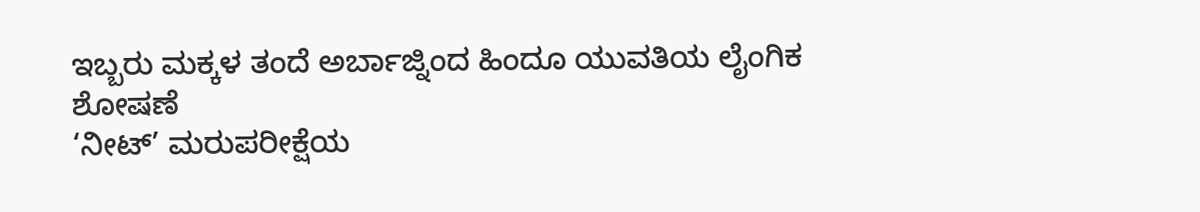ಇಬ್ಬರು ಮಕ್ಕಳ ತಂದೆ ಅರ್ಬಾಜ್ನಿಂದ ಹಿಂದೂ ಯುವತಿಯ ಲೈಂಗಿಕ ಶೋಷಣೆ
‘ನೀಟ್’ ಮರುಪರೀಕ್ಷೆಯ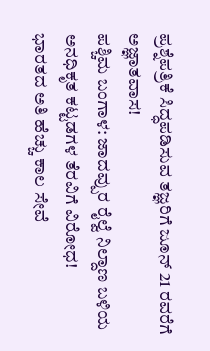ಪ್ರಶ್ನೆಪತ್ರಿಕೆ ಸಿದ್ಧಪಡಿಸುವ ತಜ್ಞರಿಗೆ ಜೂನ್ 21 ರವರೆಗೆ ಅಜ್ಞಾತವಾಸ!
ಪಶ್ಚಿಮ ಬಂಗಾಳ: ಜಾದವ್ಪುರ ರೈಲ್ವೆ ನಿಲ್ದಾಣ ಬಳಿಯ ಅನಧಿಕೃತ ಕಟ್ಟಡಗಳ ತೆರವಿಗೆ ವಿರೋಧ!
ಭಾರತದ ಅತಿ ಹೆಚ್ಚು ಕಾಲ ಸೇವೆ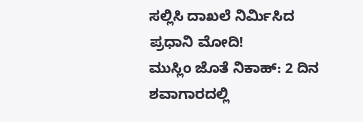ಸಲ್ಲಿಸಿ ದಾಖಲೆ ನಿರ್ಮಿಸಿದ ಪ್ರಧಾನಿ ಮೋದಿ!
ಮುಸ್ಲಿಂ ಜೊತೆ ನಿಕಾಹ್: 2 ದಿನ ಶವಾಗಾರದಲ್ಲಿ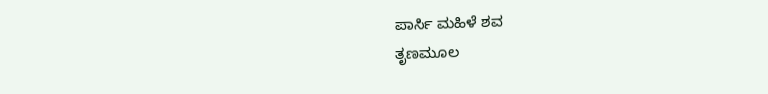ಪಾರ್ಸಿ ಮಹಿಳೆ ಶವ
ತೃಣಮೂಲ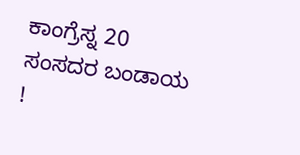ಕಾಂಗ್ರೆಸ್ನ 20 ಸಂಸದರ ಬಂಡಾಯ !